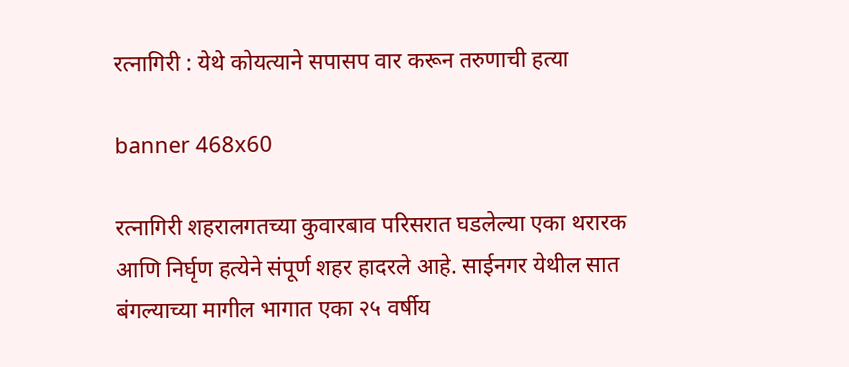रत्नागिरी : येथे कोयत्याने सपासप वार करून तरुणाची हत्या

banner 468x60

रत्नागिरी शहरालगतच्या कुवारबाव परिसरात घडलेल्या एका थरारक आणि निर्घृण हत्येने संपूर्ण शहर हादरले आहे. साईनगर येथील सात बंगल्याच्या मागील भागात एका २५ वर्षीय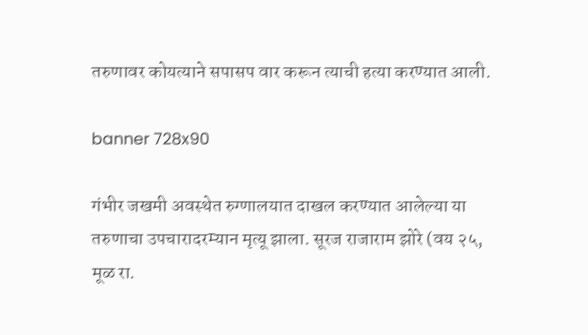तरुणावर कोयत्याने सपासप वार करून त्याची हत्या करण्यात आली.

banner 728x90

गंभीर जखमी अवस्थेत रुग्णालयात दाखल करण्यात आलेल्या या तरुणाचा उपचारादरम्यान मृत्यू झाला. सूरज राजाराम झोरे (वय २५, मूळ रा.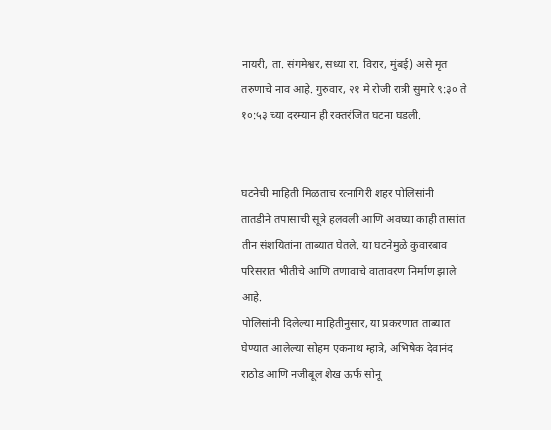नायरी, ता. संगमेश्वर, सध्या रा. विरार, मुंबई) असे मृत तरुणाचे नाव आहे. गुरुवार, २१ मे रोजी रात्री सुमारे ९:३० ते १०:५३ च्या दरम्यान ही रक्तरंजित घटना घडली.


घटनेची माहिती मिळताच रत्नागिरी शहर पोलिसांनी तातडीने तपासाची सूत्रे हलवली आणि अवघ्या काही तासांत तीन संशयितांना ताब्यात घेतले. या घटनेमुळे कुवारबाव परिसरात भीतीचे आणि तणावाचे वातावरण निर्माण झाले आहे.
पोलिसांनी दिलेल्या माहितीनुसार, या प्रकरणात ताब्यात घेण्यात आलेल्या सोहम एकनाथ म्हात्रे, अभिषेक देवानंद राठोड आणि नजीबूल शेख ऊर्फ सोनू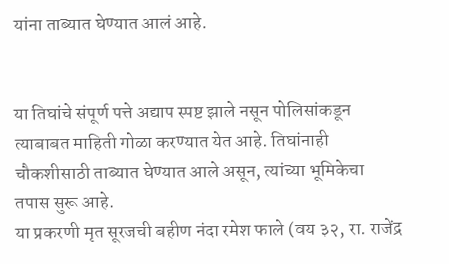यांना ताब्यात घेण्यात आलं आहे.


या तिघांचे संपूर्ण पत्ते अद्याप स्पष्ट झाले नसून पोलिसांकडून त्याबाबत माहिती गोळा करण्यात येत आहे. तिघांनाही चौकशीसाठी ताब्यात घेण्यात आले असून, त्यांच्या भूमिकेचा तपास सुरू आहे.
या प्रकरणी मृत सूरजची बहीण नंदा रमेश फाले (वय ३२, रा. राजेंद्र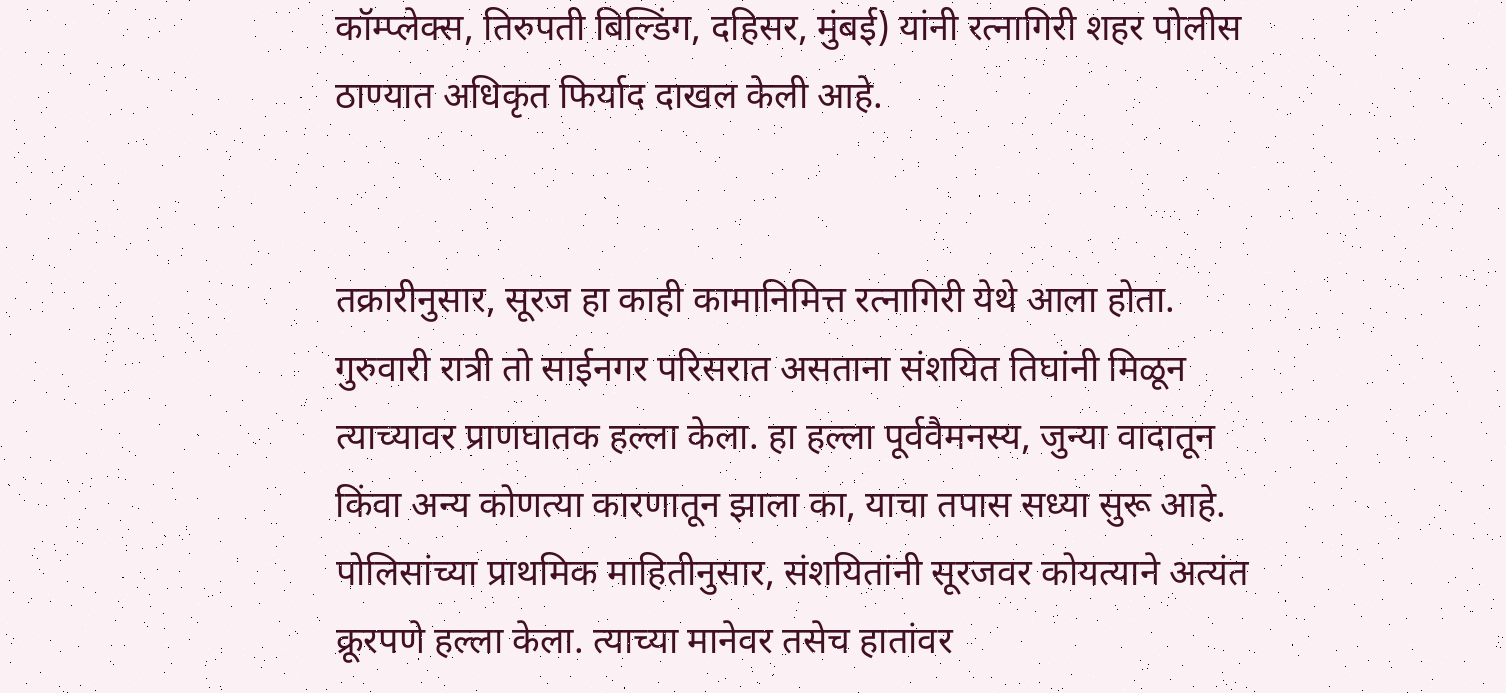कॉम्प्लेक्स, तिरुपती बिल्डिंग, दहिसर, मुंबई) यांनी रत्नागिरी शहर पोलीस ठाण्यात अधिकृत फिर्याद दाखल केली आहे.


तक्रारीनुसार, सूरज हा काही कामानिमित्त रत्नागिरी येथे आला होता. गुरुवारी रात्री तो साईनगर परिसरात असताना संशयित तिघांनी मिळून त्याच्यावर प्राणघातक हल्ला केला. हा हल्ला पूर्ववैमनस्य, जुन्या वादातून किंवा अन्य कोणत्या कारणातून झाला का, याचा तपास सध्या सुरू आहे.
पोलिसांच्या प्राथमिक माहितीनुसार, संशयितांनी सूरजवर कोयत्याने अत्यंत क्रूरपणे हल्ला केला. त्याच्या मानेवर तसेच हातांवर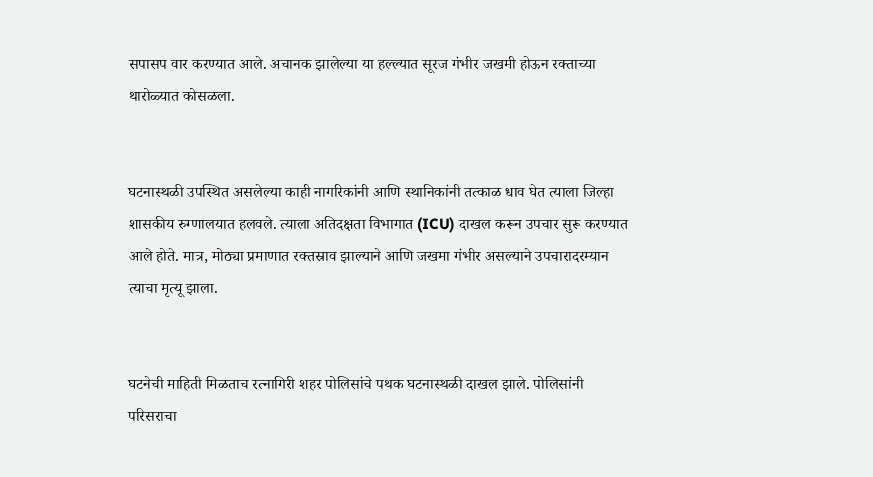सपासप वार करण्यात आले. अचानक झालेल्या या हल्ल्यात सूरज गंभीर जखमी होऊन रक्ताच्या थारोळ्यात कोसळला.


घटनास्थळी उपस्थित असलेल्या काही नागरिकांनी आणि स्थानिकांनी तत्काळ धाव घेत त्याला जिल्हा शासकीय रुग्णालयात हलवले. त्याला अतिदक्षता विभागात (ICU) दाखल करून उपचार सुरू करण्यात आले होते. मात्र, मोठ्या प्रमाणात रक्तस्राव झाल्याने आणि जखमा गंभीर असल्याने उपचारादरम्यान त्याचा मृत्यू झाला.


घटनेची माहिती मिळताच रत्नागिरी शहर पोलिसांचे पथक घटनास्थळी दाखल झाले. पोलिसांनी परिसराचा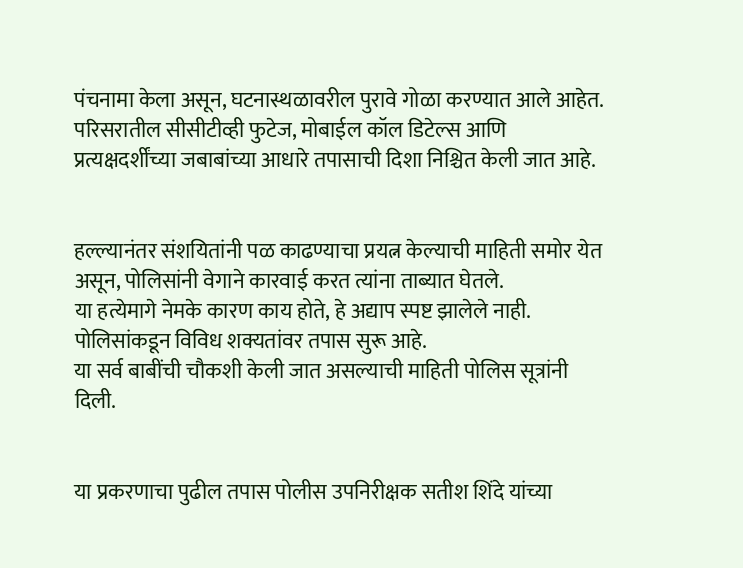पंचनामा केला असून, घटनास्थळावरील पुरावे गोळा करण्यात आले आहेत. परिसरातील सीसीटीव्ही फुटेज, मोबाईल कॉल डिटेल्स आणि प्रत्यक्षदर्शींच्या जबाबांच्या आधारे तपासाची दिशा निश्चित केली जात आहे.


हल्ल्यानंतर संशयितांनी पळ काढण्याचा प्रयत्न केल्याची माहिती समोर येत असून, पोलिसांनी वेगाने कारवाई करत त्यांना ताब्यात घेतले.
या हत्येमागे नेमके कारण काय होते, हे अद्याप स्पष्ट झालेले नाही. पोलिसांकडून विविध शक्यतांवर तपास सुरू आहे.
या सर्व बाबींची चौकशी केली जात असल्याची माहिती पोलिस सूत्रांनी दिली.


या प्रकरणाचा पुढील तपास पोलीस उपनिरीक्षक सतीश शिंदे यांच्या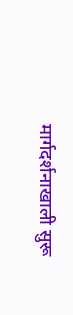मार्गदर्शनाखाली सुरू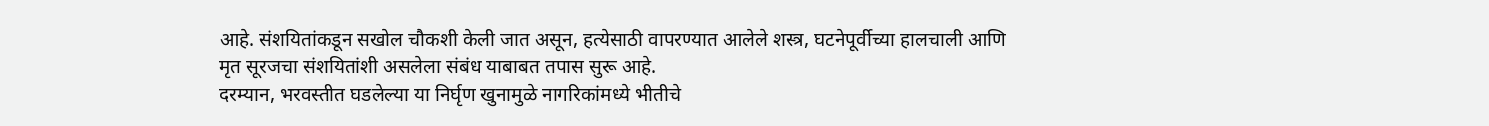आहे. संशयितांकडून सखोल चौकशी केली जात असून, हत्येसाठी वापरण्यात आलेले शस्त्र, घटनेपूर्वीच्या हालचाली आणि मृत सूरजचा संशयितांशी असलेला संबंध याबाबत तपास सुरू आहे.
दरम्यान, भरवस्तीत घडलेल्या या निर्घृण खुनामुळे नागरिकांमध्ये भीतीचे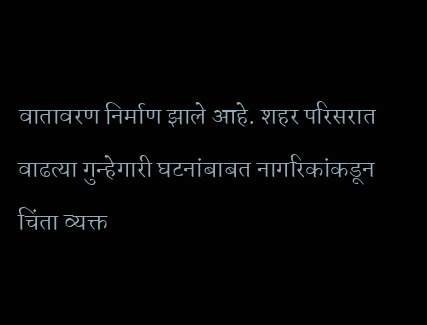वातावरण निर्माण झाले आहे. शहर परिसरात वाढत्या गुन्हेगारी घटनांबाबत नागरिकांकडून चिंता व्यक्त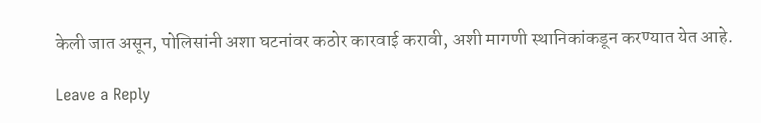केली जात असून, पोलिसांनी अशा घटनांवर कठोर कारवाई करावी, अशी मागणी स्थानिकांकडून करण्यात येत आहे.

Leave a Reply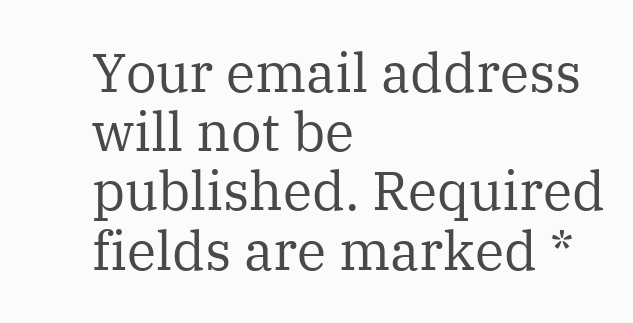Your email address will not be published. Required fields are marked *